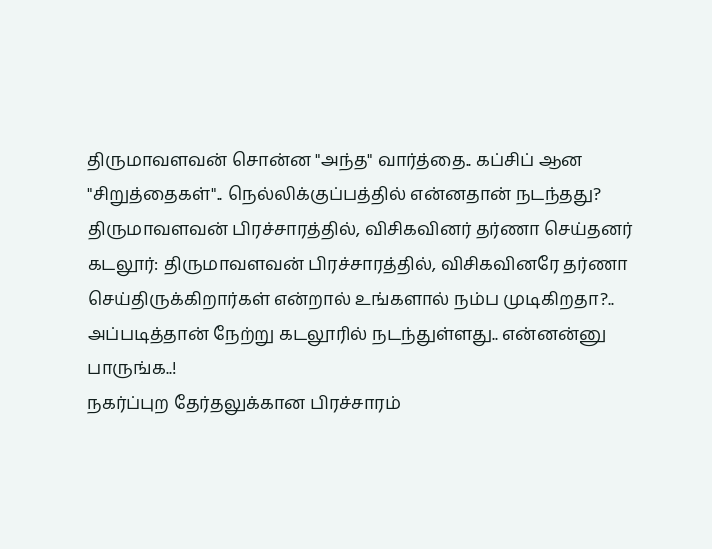திருமாவளவன் சொன்ன "அந்த" வார்த்தை.. கப்சிப் ஆன "சிறுத்தைகள்".. நெல்லிக்குப்பத்தில் என்னதான் நடந்தது?
திருமாவளவன் பிரச்சாரத்தில், விசிகவினர் தர்ணா செய்தனர்
கடலூர்: திருமாவளவன் பிரச்சாரத்தில், விசிகவினரே தர்ணா செய்திருக்கிறார்கள் என்றால் உங்களால் நம்ப முடிகிறதா?.. அப்படித்தான் நேற்று கடலூரில் நடந்துள்ளது.. என்னன்னு பாருங்க..!
நகர்ப்புற தேர்தலுக்கான பிரச்சாரம்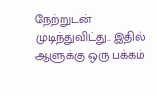நேற்றுடன் முடிந்துவிட்து.. இதில் ஆளுக்கு ஒரு பக்கம்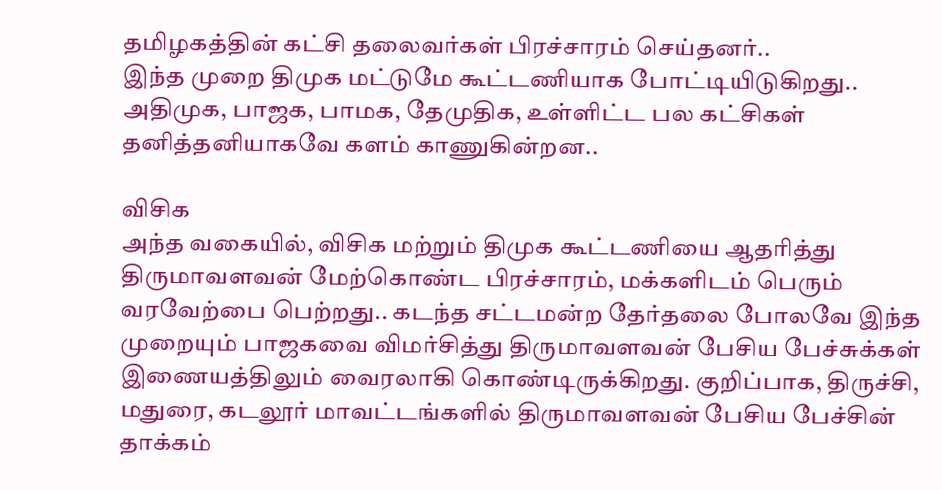தமிழகத்தின் கட்சி தலைவர்கள் பிரச்சாரம் செய்தனர்..
இந்த முறை திமுக மட்டுமே கூட்டணியாக போட்டியிடுகிறது.. அதிமுக, பாஜக, பாமக, தேமுதிக, உள்ளிட்ட பல கட்சிகள் தனித்தனியாகவே களம் காணுகின்றன..

விசிக
அந்த வகையில், விசிக மற்றும் திமுக கூட்டணியை ஆதரித்து திருமாவளவன் மேற்கொண்ட பிரச்சாரம், மக்களிடம் பெரும் வரவேற்பை பெற்றது.. கடந்த சட்டமன்ற தேர்தலை போலவே இந்த முறையும் பாஜகவை விமர்சித்து திருமாவளவன் பேசிய பேச்சுக்கள் இணையத்திலும் வைரலாகி கொண்டிருக்கிறது. குறிப்பாக, திருச்சி, மதுரை, கடலூர் மாவட்டங்களில் திருமாவளவன் பேசிய பேச்சின் தாக்கம்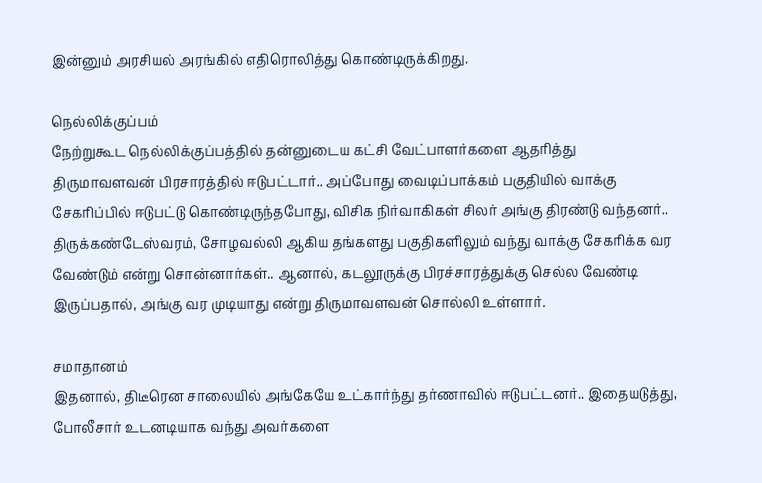இன்னும் அரசியல் அரங்கில் எதிரொலித்து கொண்டிருக்கிறது.

நெல்லிக்குப்பம்
நேற்றுகூட நெல்லிக்குப்பத்தில் தன்னுடைய கட்சி வேட்பாளர்களை ஆதரித்து திருமாவளவன் பிரசாரத்தில் ஈடுபட்டார்.. அப்போது வைடிப்பாக்கம் பகுதியில் வாக்கு சேகரிப்பில் ஈடுபட்டு கொண்டிருந்தபோது, விசிக நிர்வாகிகள் சிலர் அங்கு திரண்டு வந்தனர்.. திருக்கண்டேஸ்வரம், சோழவல்லி ஆகிய தங்களது பகுதிகளிலும் வந்து வாக்கு சேகரிக்க வர வேண்டும் என்று சொன்னார்கள்.. ஆனால், கடலூருக்கு பிரச்சாரத்துக்கு செல்ல வேண்டி இருப்பதால், அங்கு வர முடியாது என்று திருமாவளவன் சொல்லி உள்ளார்.

சமாதானம்
இதனால், திடீரென சாலையில் அங்கேயே உட்கார்ந்து தர்ணாவில் ஈடுபட்டனர்.. இதையடுத்து, போலீசார் உடனடியாக வந்து அவர்களை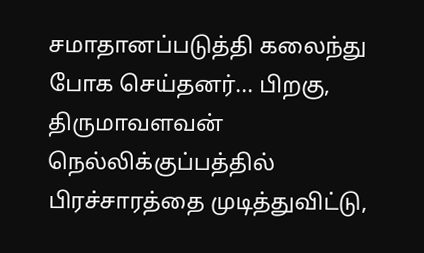சமாதானப்படுத்தி கலைந்து போக செய்தனர்... பிறகு, திருமாவளவன் நெல்லிக்குப்பத்தில் பிரச்சாரத்தை முடித்துவிட்டு,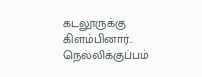கடலூருக்கு கிளம்பினார்.. நெல்லிக்குப்பம்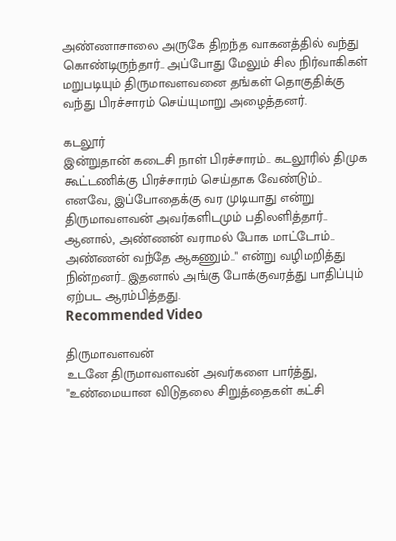அண்ணாசாலை அருகே திறந்த வாகனத்தில் வந்து கொண்டிருந்தார்.. அப்போது மேலும் சில நிர்வாகிகள் மறுபடியும் திருமாவளவனை தங்கள் தொகுதிக்கு வந்து பிரச்சாரம் செய்யுமாறு அழைத்தனர்.

கடலூர்
இன்றுதான் கடைசி நாள் பிரச்சாரம்.. கடலூரில் திமுக கூட்டணிக்கு பிரச்சாரம் செய்தாக வேண்டும்.. எனவே, இப்போதைக்கு வர முடியாது என்று திருமாவளவன் அவர்களிடமும் பதிலளித்தார்.. ஆனால், அண்ணன் வராமல் போக மாட்டோம்.. அண்ணன் வந்தே ஆகணும்.." என்று வழிமறித்து நின்றனர்.. இதனால் அங்கு போக்குவரத்து பாதிப்பும் ஏற்பட ஆரம்பித்தது.
Recommended Video

திருமாவளவன்
உடனே திருமாவளவன் அவர்களை பார்த்து, "உண்மையான விடுதலை சிறுத்தைகள் கட்சி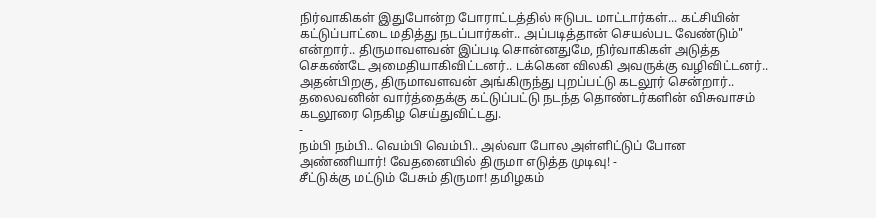நிர்வாகிகள் இதுபோன்ற போராட்டத்தில் ஈடுபட மாட்டார்கள்... கட்சியின் கட்டுப்பாட்டை மதித்து நடப்பார்கள்.. அப்படித்தான் செயல்பட வேண்டும்" என்றார்.. திருமாவளவன் இப்படி சொன்னதுமே, நிர்வாகிகள் அடுத்த செகண்டே அமைதியாகிவிட்டனர்.. டக்கென விலகி அவருக்கு வழிவிட்டனர்.. அதன்பிறகு, திருமாவளவன் அங்கிருந்து புறப்பட்டு கடலூர் சென்றார்.. தலைவனின் வார்த்தைக்கு கட்டுப்பட்டு நடந்த தொண்டர்களின் விசுவாசம் கடலூரை நெகிழ செய்துவிட்டது.
-
நம்பி நம்பி.. வெம்பி வெம்பி.. அல்வா போல அள்ளிட்டுப் போன அண்ணியார்! வேதனையில் திருமா எடுத்த முடிவு! -
சீட்டுக்கு மட்டும் பேசும் திருமா! தமிழகம்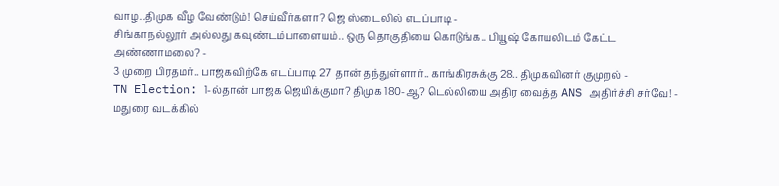வாழ..திமுக வீழ வேண்டும்! செய்வீர்களா? ஜெ ஸ்டைலில் எடப்பாடி -
சிங்காநல்லூர் அல்லது கவுண்டம்பாளையம்.. ஒரு தொகுதியை கொடுங்க.. பியூஷ் கோயலிடம் கேட்ட அண்ணாமலை? -
3 முறை பிரதமர்.. பாஜகவிற்கே எடப்பாடி 27 தான் தந்துள்ளார்.. காங்கிரசுக்கு 28.. திமுகவினர் குமுறல் -
TN Election: 1-ல்தான் பாஜக ஜெயிக்குமா? திமுக 180-ஆ? டெல்லியை அதிர வைத்த ANS அதிர்ச்சி சர்வே! -
மதுரை வடக்கில்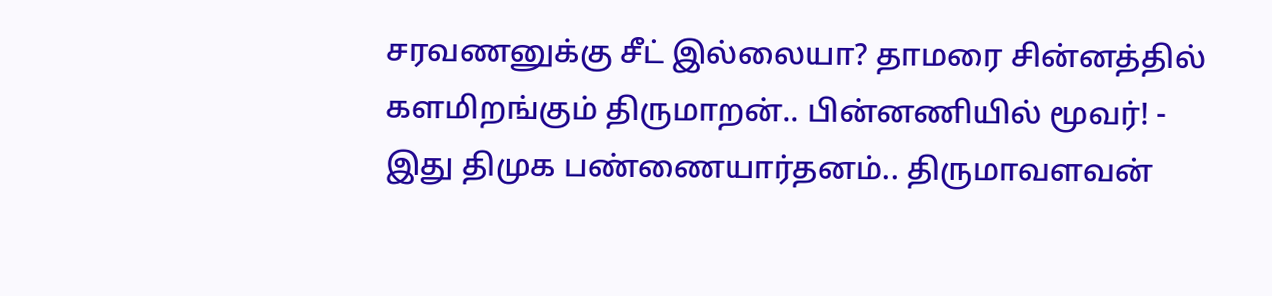சரவணனுக்கு சீட் இல்லையா? தாமரை சின்னத்தில் களமிறங்கும் திருமாறன்.. பின்னணியில் மூவர்! -
இது திமுக பண்ணையார்தனம்.. திருமாவளவன்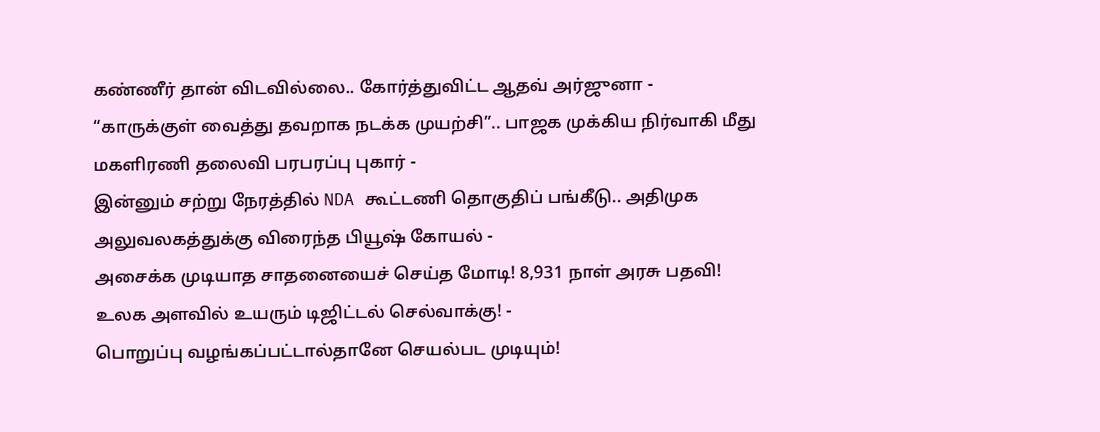கண்ணீர் தான் விடவில்லை.. கோர்த்துவிட்ட ஆதவ் அர்ஜுனா -
“காருக்குள் வைத்து தவறாக நடக்க முயற்சி”.. பாஜக முக்கிய நிர்வாகி மீது மகளிரணி தலைவி பரபரப்பு புகார் -
இன்னும் சற்று நேரத்தில் NDA கூட்டணி தொகுதிப் பங்கீடு.. அதிமுக அலுவலகத்துக்கு விரைந்த பியூஷ் கோயல் -
அசைக்க முடியாத சாதனையைச் செய்த மோடி! 8,931 நாள் அரசு பதவி! உலக அளவில் உயரும் டிஜிட்டல் செல்வாக்கு! -
பொறுப்பு வழங்கப்பட்டால்தானே செயல்பட முடியும்!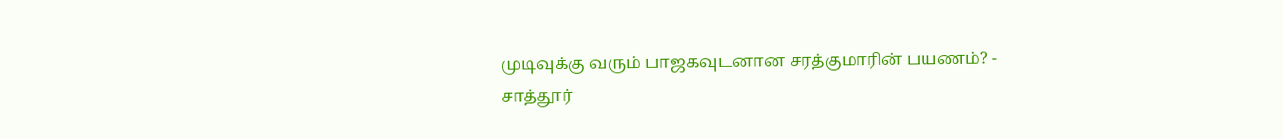முடிவுக்கு வரும் பாஜகவுடனான சரத்குமாரின் பயணம்? -
சாத்தூர்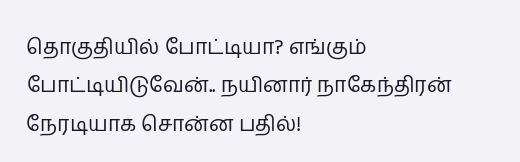தொகுதியில் போட்டியா? எங்கும் போட்டியிடுவேன்.. நயினார் நாகேந்திரன் நேரடியாக சொன்ன பதில்!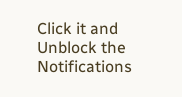Click it and Unblock the Notifications